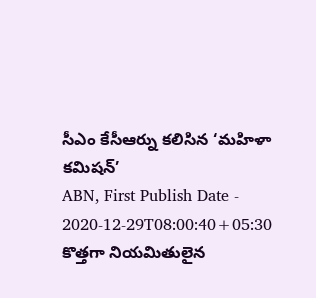సీఎం కేసీఆర్ను కలిసిన ‘మహిళా కమిషన్’
ABN, First Publish Date - 2020-12-29T08:00:40+05:30
కొత్తగా నియమితులైన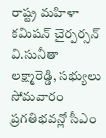రాష్ట్ర మహిళా కమిషన్ చైర్పర్సన్ వి.సునీతా లక్ష్మారెడ్డి, సభ్యులు సోమవారం ప్రగతిభవన్లో సీఎం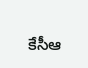కేసీఆ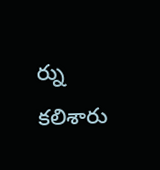ర్ను కలిశారు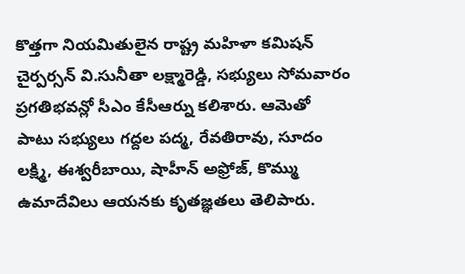కొత్తగా నియమితులైన రాష్ట్ర మహిళా కమిషన్ చైర్పర్సన్ వి.సునీతా లక్ష్మారెడ్డి, సభ్యులు సోమవారం ప్రగతిభవన్లో సీఎం కేసీఆర్ను కలిశారు. ఆమెతో పాటు సభ్యులు గద్దల పద్మ, రేవతిరావు, సూదం లక్ష్మి, ఈశ్వరీబాయి, షాహీన్ అఫ్రోజ్, కొమ్ము ఉమాదేవిలు ఆయనకు కృతజ్ఞతలు తెలిపారు.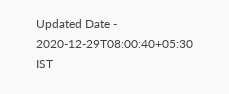Updated Date - 2020-12-29T08:00:40+05:30 IST